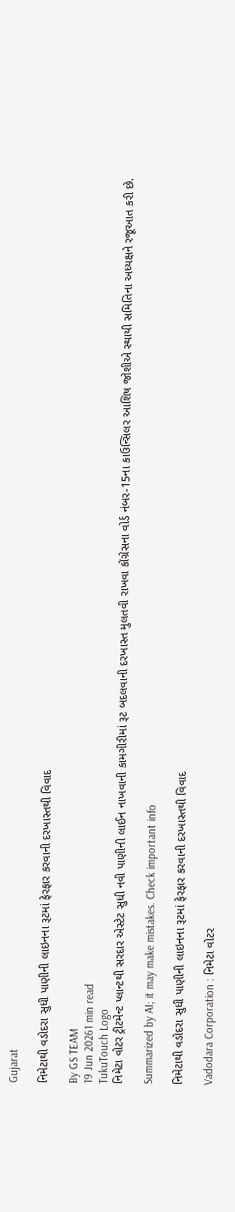Gujarat

નિમેટાથી વડોદરા સુધી પાણીની લાઇનના રૂટમાં ફેરફાર કરવાની દરખાસ્તથી વિવાદ

By GS TEAM
19 Jun 20261 min read
TukuTouch Logo
નિમેટા વોટર ટ્રીટમેન્ટ પ્લાન્ટથી સરદાર એસ્ટેટ સુધી નવી પાણીની લાઈન નાખવાની કામગીરીમાં રૂટ બદલવાની દરખાસ્ત મુલતવી રાખવા કોંગ્રેસના વોર્ડ નંબર-15ના કાઉન્સિલર આશિષ જોશીએ સ્થાયી સમિતિના અધ્યક્ષને રજૂઆત કરી છે.

Summarized by AI; it may make mistakes. Check important info

નિમેટાથી વડોદરા સુધી પાણીની લાઇનના રૂટમાં ફેરફાર કરવાની દરખાસ્તથી વિવાદ

Vadodara Corporation : નિમેટા વોટર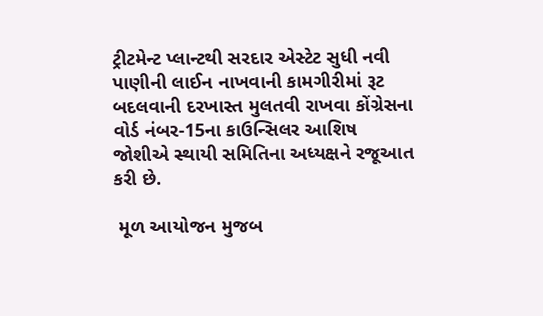ટ્રીટમેન્ટ પ્લાન્ટથી સરદાર એસ્ટેટ સુધી નવી પાણીની લાઈન નાખવાની કામગીરીમાં રૂટ બદલવાની દરખાસ્ત મુલતવી રાખવા કોંગ્રેસના વોર્ડ નંબર-15ના કાઉન્સિલર આશિષ જોશીએ સ્થાયી સમિતિના અધ્યક્ષને રજૂઆત કરી છે.

 મૂળ આયોજન મુજબ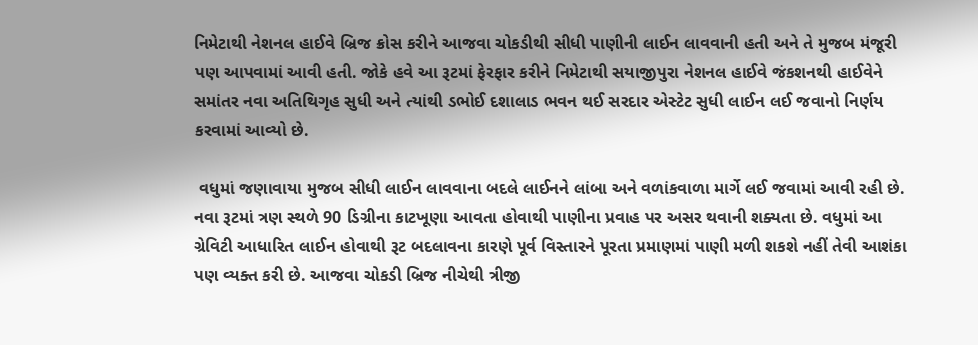નિમેટાથી નેશનલ હાઈવે બ્રિજ ક્રોસ કરીને આજવા ચોકડીથી સીધી પાણીની લાઈન લાવવાની હતી અને તે મુજબ મંજૂરી પણ આપવામાં આવી હતી. જોકે હવે આ રૂટમાં ફેરફાર કરીને નિમેટાથી સયાજીપુરા નેશનલ હાઈવે જંકશનથી હાઈવેને સમાંતર નવા અતિથિગૃહ સુધી અને ત્યાંથી ડભોઈ દશાલાડ ભવન થઈ સરદાર એસ્ટેટ સુધી લાઈન લઈ જવાનો નિર્ણય કરવામાં આવ્યો છે.

 વધુમાં જણાવાયા મુજબ સીધી લાઈન લાવવાના બદલે લાઈનને લાંબા અને વળાંકવાળા માર્ગે લઈ જવામાં આવી રહી છે. નવા રૂટમાં ત્રણ સ્થળે 90 ડિગ્રીના કાટખૂણા આવતા હોવાથી પાણીના પ્રવાહ પર અસર થવાની શક્યતા છે. વધુમાં આ ગ્રેવિટી આધારિત લાઈન હોવાથી રૂટ બદલાવના કારણે પૂર્વ વિસ્તારને પૂરતા પ્રમાણમાં પાણી મળી શકશે નહીં તેવી આશંકા પણ વ્યક્ત કરી છે. આજવા ચોકડી બ્રિજ નીચેથી ત્રીજી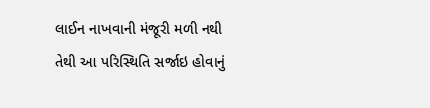લાઈન નાખવાની મંજૂરી મળી નથી તેથી આ પરિસ્થિતિ સર્જાઇ હોવાનું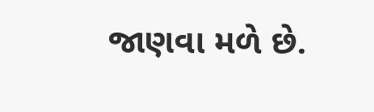જાણવા મળે છે.